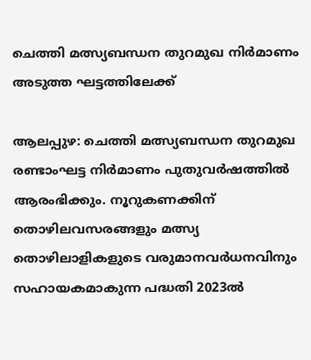ചെത്തി മത്സ്യബന്ധന തുറമുഖ നിർമാണം അടുത്ത ഘട്ടത്തിലേക്ക്

ആലപ്പുഴ: ചെത്തി മത്സ്യബന്ധന തുറമുഖ രണ്ടാംഘട്ട നിർമാണം പുതുവർഷത്തിൽ ആരംഭിക്കും. നൂറുകണക്കിന് തൊഴിലവസരങ്ങളും മത്സ്യ തൊഴിലാളികളുടെ വരുമാനവർധനവിനും സഹായകമാകുന്ന പദ്ധതി 2023ൽ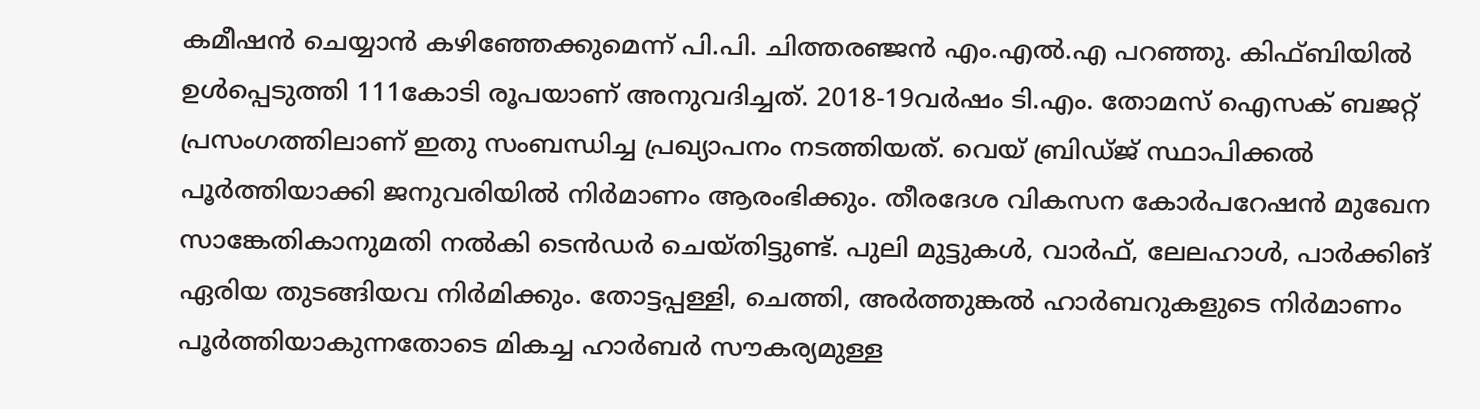കമീഷൻ ചെയ്യാൻ കഴിഞ്ഞേക്കുമെന്ന് പി.പി. ചിത്തരഞ്ജൻ എം.എൽ.എ പറഞ്ഞു. കിഫ്‌ബിയിൽ ഉൾപ്പെടുത്തി 111കോടി രൂപയാണ് അനുവദിച്ചത്. 2018-19വർഷം ടി.എം. തോമസ് ഐസക് ബജറ്റ് പ്രസംഗത്തിലാണ് ഇതു സംബന്ധിച്ച പ്രഖ്യാപനം നടത്തിയത്. വെയ്‌ ബ്രിഡ്ജ് സ്ഥാപിക്കൽ പൂർത്തിയാക്കി ജനുവരിയിൽ നിർമാണം ആരംഭിക്കും. തീരദേശ വികസന കോർപറേഷൻ മുഖേന സാങ്കേതികാനുമതി നൽകി ടെൻഡർ ചെയ്തിട്ടുണ്ട്. പുലി മുട്ടുകൾ, വാർഫ്, ലേലഹാൾ, പാർക്കിങ് ഏരിയ തുടങ്ങിയവ നിർമിക്കും. തോട്ടപ്പള്ളി, ചെത്തി, അർത്തുങ്കൽ ഹാർബറുകളുടെ നിർമാണം പൂർത്തിയാകുന്നതോടെ മികച്ച ഹാർബർ സൗകര്യമുള്ള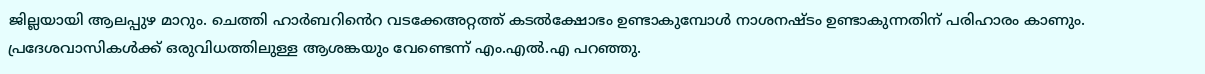ജില്ലയായി ആലപ്പുഴ മാറും. ചെത്തി ഹാർബറിൻെറ വടക്കേഅറ്റത്ത് കടൽക്ഷോഭം ഉണ്ടാകുമ്പോൾ നാശനഷ്ടം ഉണ്ടാകുന്നതിന് പരിഹാരം കാണും. പ്രദേശവാസികൾക്ക് ഒരുവിധത്തിലുള്ള ആശങ്കയും വേണ്ടെന്ന് എം.എൽ.എ പറഞ്ഞു.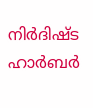നിർദിഷ്ട ഹാർബർ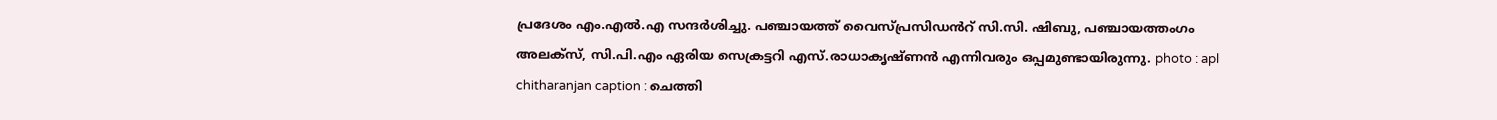പ്രദേശം എം.എൽ.എ സന്ദർശിച്ചു. പഞ്ചായത്ത് വൈസ്പ്രസിഡൻറ് സി.സി. ഷിബു, പഞ്ചായത്തംഗം അലക്സ്, സി.പി.എം ഏരിയ സെക്രട്ടറി എസ്.രാധാകൃഷ്ണൻ എന്നിവരും ഒപ്പമുണ്ടായിരുന്നു. photo : apl chitharanjan caption : ചെത്തി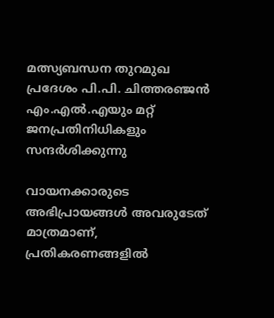മത്സ്യബന്ധന തുറമുഖ പ്രദേശം പി.പി. ചിത്തരഞ്ജൻ എം.എൽ.എയും മറ്റ് ജനപ്രതിനിധികളും സന്ദർശിക്കുന്നു

വായനക്കാരുടെ അഭിപ്രായങ്ങള്‍ അവരുടേത് മാത്രമാണ്, പ്രതികരണങ്ങളിൽ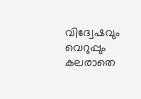വിദ്വേഷവും വെറുപ്പും കലരാതെ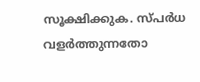സൂക്ഷിക്കുക. സ്പർധ വളർത്തുന്നതോ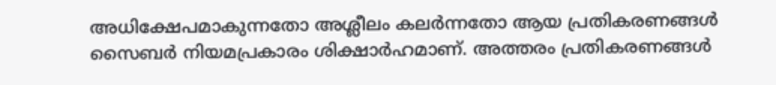അധിക്ഷേപമാകുന്നതോ അശ്ലീലം കലർന്നതോ ആയ പ്രതികരണങ്ങൾ സൈബർ നിയമപ്രകാരം ശിക്ഷാർഹമാണ്. അത്തരം പ്രതികരണങ്ങൾ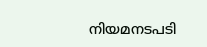നിയമനടപടി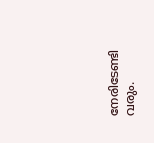നേരിടേണ്ടി വരും.